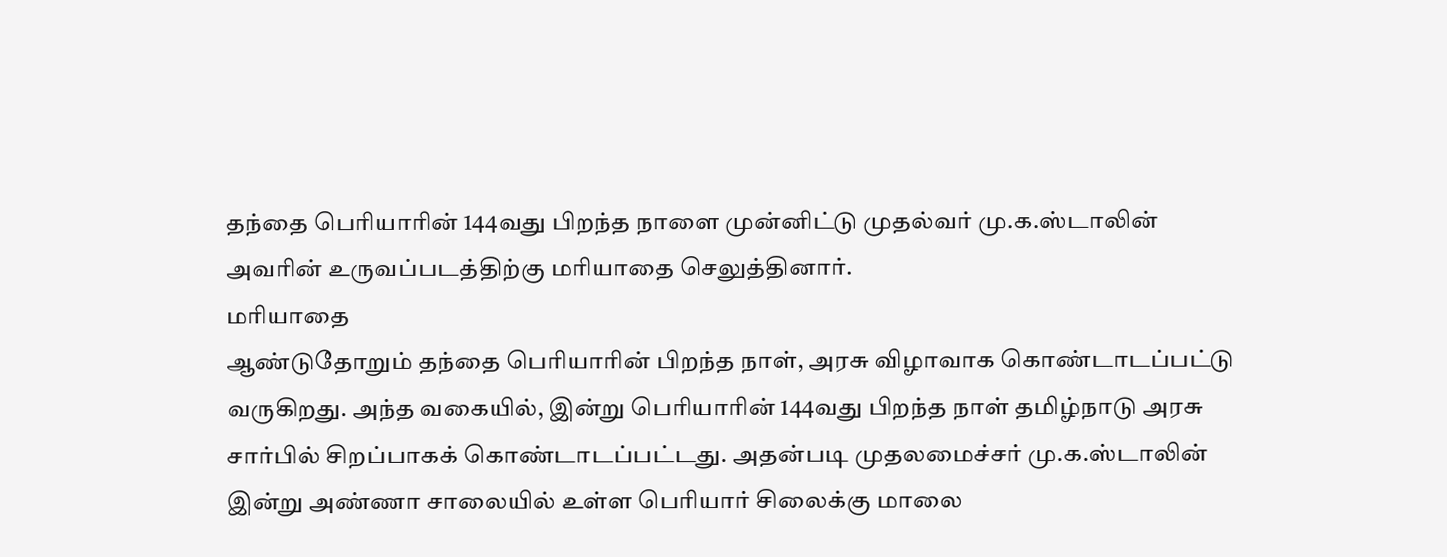தந்தை பெரியாரின் 144வது பிறந்த நாளை முன்னிட்டு முதல்வர் மு.க.ஸ்டாலின் அவரின் உருவப்படத்திற்கு மரியாதை செலுத்தினார்.
மரியாதை
ஆண்டுதோறும் தந்தை பெரியாரின் பிறந்த நாள், அரசு விழாவாக கொண்டாடப்பட்டு வருகிறது. அந்த வகையில், இன்று பெரியாரின் 144வது பிறந்த நாள் தமிழ்நாடு அரசு சார்பில் சிறப்பாகக் கொண்டாடப்பட்டது. அதன்படி முதலமைச்சர் மு.க.ஸ்டாலின் இன்று அண்ணா சாலையில் உள்ள பெரியார் சிலைக்கு மாலை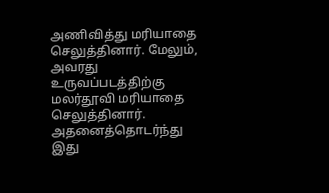அணிவித்து மரியாதை செலுத்தினார். மேலும், அவரது உருவப்படத்திற்கு மலர்தூவி மரியாதை செலுத்தினார். அதனைத்தொடர்ந்து இது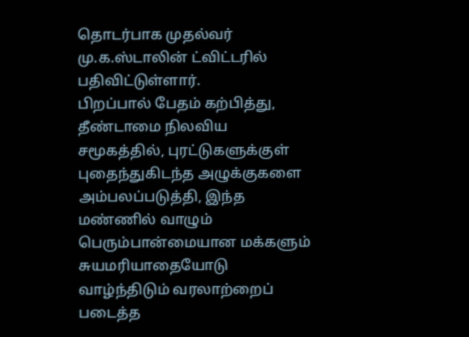தொடர்பாக முதல்வர் மு.க.ஸ்டாலின் ட்விட்டரில் பதிவிட்டுள்ளார்.
பிறப்பால் பேதம் கற்பித்து, தீண்டாமை நிலவிய சமூகத்தில், புரட்டுகளுக்குள் புதைந்துகிடந்த அழுக்குகளை அம்பலப்படுத்தி, இந்த மண்ணில் வாழும் பெரும்பான்மையான மக்களும் சுயமரியாதையோடு வாழ்ந்திடும் வரலாற்றைப் படைத்த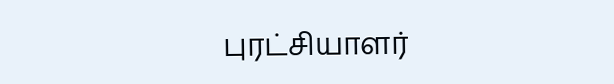புரட்சியாளர்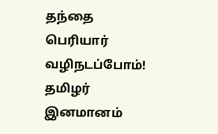தந்தை பெரியார் வழிநடப்போம்! தமிழர் இனமானம்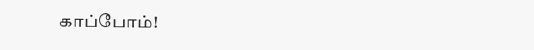காப்போம்!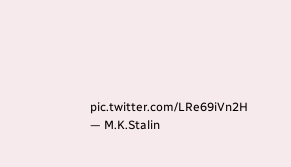pic.twitter.com/LRe69iVn2H
— M.K.Stalin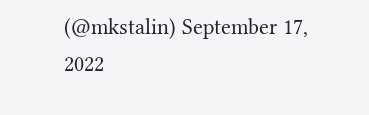(@mkstalin) September 17, 2022